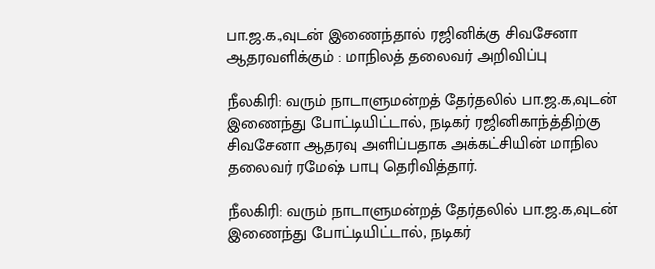பா.ஜ.க.,வுடன் இணைந்தால் ரஜினிக்கு சிவசேனா ஆதரவளிக்கும் : மாநிலத் தலைவர் அறிவிப்பு

நீலகிரி: வரும் நாடாளுமன்றத் தேர்தலில் பா.ஜ.க,வுடன் இணைந்து போட்டியிட்டால், நடிகர் ரஜினிகாந்த்திற்கு சிவசேனா ஆதரவு அளிப்பதாக அக்கட்சியின் மாநில தலைவர் ரமேஷ் பாபு தெரிவித்தார்.

நீலகிரி: வரும் நாடாளுமன்றத் தேர்தலில் பா.ஜ.க,வுடன் இணைந்து போட்டியிட்டால், நடிகர்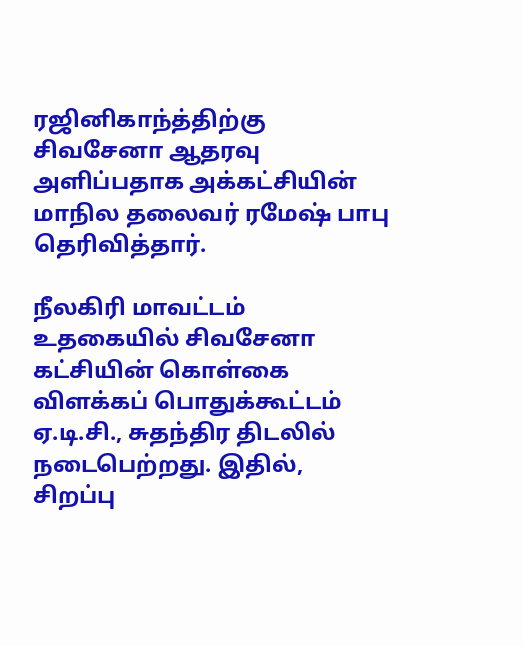ரஜினிகாந்த்திற்கு சிவசேனா ஆதரவு அளிப்பதாக அக்கட்சியின் மாநில தலைவர் ரமேஷ் பாபு தெரிவித்தார்.

நீலகிரி மாவட்டம் உதகையில் சிவசேனா கட்சியின் கொள்கை விளக்கப் பொதுக்கூட்டம் ஏ.டி.சி., சுதந்திர திடலில் நடைபெற்றது. இதில், சிறப்பு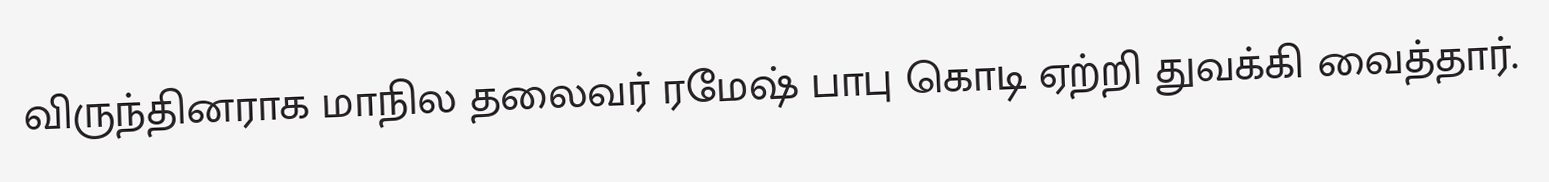விருந்தினராக மாநில தலைவர் ரமேஷ் பாபு கொடி ஏற்றி துவக்கி வைத்தார்.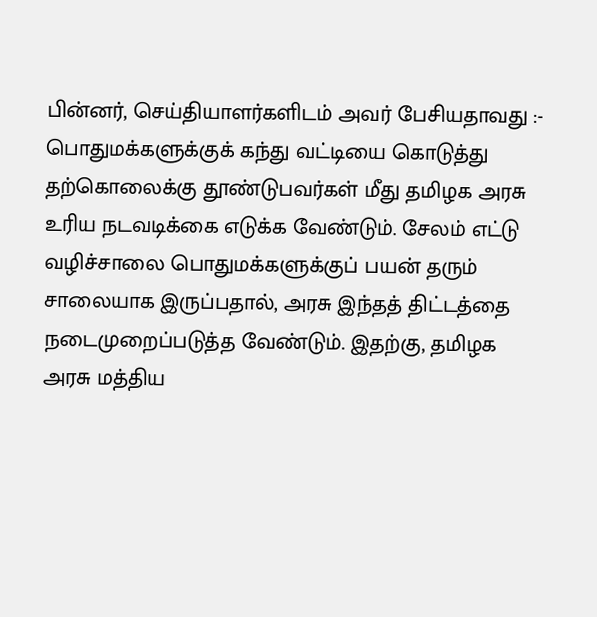பின்னர், செய்தியாளர்களிடம் அவர் பேசியதாவது :- பொதுமக்களுக்குக் கந்து வட்டியை கொடுத்து தற்கொலைக்கு தூண்டுபவர்கள் மீது தமிழக அரசு உரிய நடவடிக்கை எடுக்க வேண்டும். சேலம் எட்டு வழிச்சாலை பொதுமக்களுக்குப் பயன் தரும் சாலையாக இருப்பதால், அரசு இந்தத் திட்டத்தை நடைமுறைப்படுத்த வேண்டும். இதற்கு, தமிழக அரசு மத்திய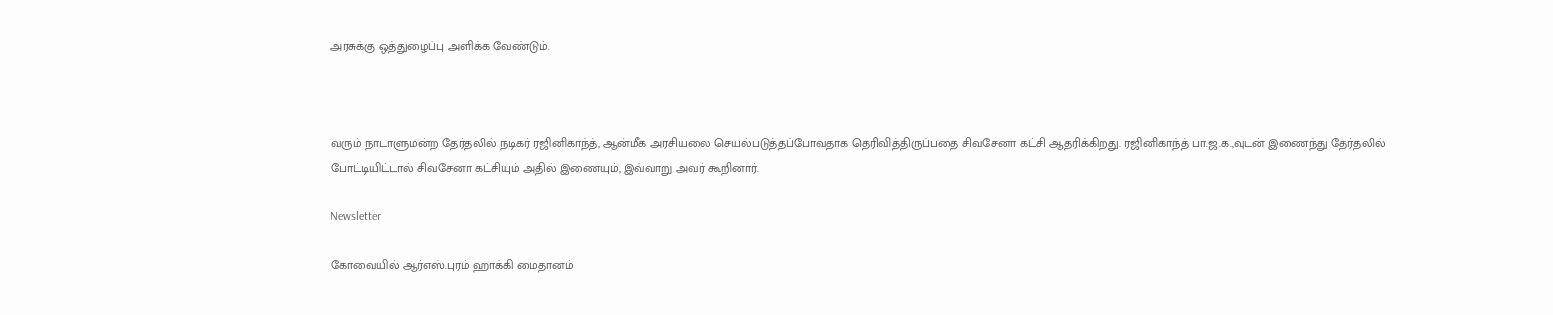அரசுக்கு ஒத்துழைப்பு அளிக்க வேண்டும்.



வரும் நாடாளுமன்ற தேர்தலில் நடிகர் ரஜினிகாந்த், ஆன்மீக அரசியலை செயல்படுத்தப்போவதாக தெரிவித்திருப்பதை சிவசேனா கட்சி ஆதரிக்கிறது. ரஜினிகாந்த் பா.ஜ.க.,வுடன் இணைந்து தேர்தலில் போட்டியிட்டால் சிவசேனா கட்சியும் அதில் இணையும், இவ்வாறு அவர் கூறினார்.

Newsletter

கோவையில் ஆர்எஸ்.புரம் ஹாக்கி மைதானம்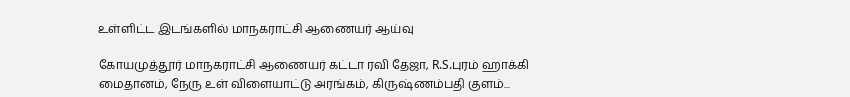உள்ளிட்ட இடங்களில் மாநகராட்சி ஆணையர் ஆய்வு

கோயமுத்தூர் மாநகராட்சி ஆணையர் கட்டா ரவி தேஜா, R.S.புரம் ஹாக்கி மைதானம், நேரு உள் விளையாட்டு அரங்கம், கிருஷ்ணம்பதி குளம்...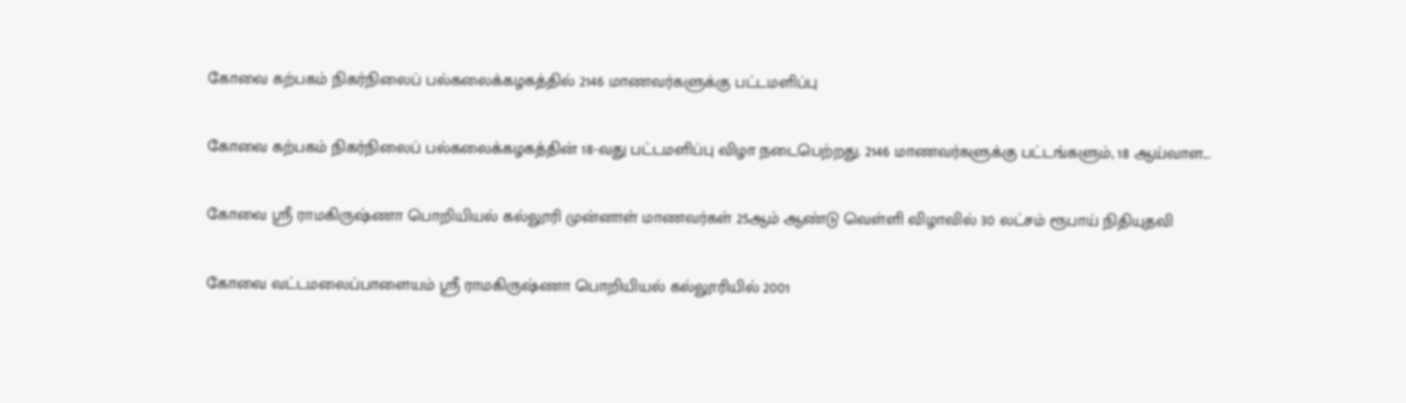கோவை கற்பகம் நிகர்நிலைப் பல்கலைக்கழகத்தில் 2146 மாணவர்களுக்கு பட்டமளிப்பு

கோவை கற்பகம் நிகர்நிலைப் பல்கலைக்கழகத்தின் 18-வது பட்டமளிப்பு விழா நடைபெற்றது. 2146 மாணவர்களுக்கு பட்டங்களும், 18 ஆய்வாள...

கோவை ஸ்ரீ ராமகிருஷ்ணா பொறியியல் கல்லூரி முன்னாள் மாணவர்கள் 25ஆம் ஆண்டு வெள்ளி விழாவில் 30 லட்சம் ரூபாய் நிதியுதவி

கோவை வட்டமலைப்பாளையம் ஸ்ரீ ராமகிருஷ்ணா பொறியியல் கல்லூரியில் 2001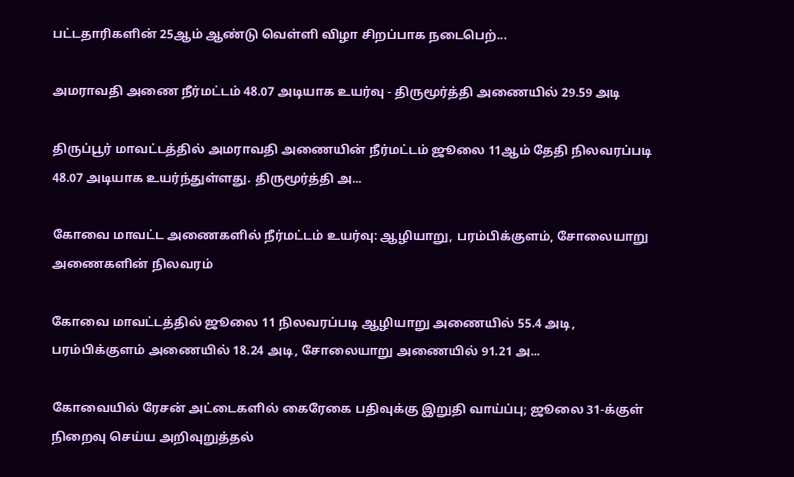பட்டதாரிகளின் 25ஆம் ஆண்டு வெள்ளி விழா சிறப்பாக நடைபெற்...

அமராவதி அணை நீர்மட்டம் 48.07 அடியாக உயர்வு - திருமூர்த்தி அணையில் 29.59 அடி

திருப்பூர் மாவட்டத்தில் அமராவதி அணையின் நீர்மட்டம் ஜூலை 11ஆம் தேதி நிலவரப்படி 48.07 அடியாக உயர்ந்துள்ளது. திருமூர்த்தி அ...

கோவை மாவட்ட அணைகளில் நீர்மட்டம் உயர்வு: ஆழியாறு, பரம்பிக்குளம், சோலையாறு அணைகளின் நிலவரம்

கோவை மாவட்டத்தில் ஜூலை 11 நிலவரப்படி ஆழியாறு அணையில் 55.4 அடி, பரம்பிக்குளம் அணையில் 18.24 அடி, சோலையாறு அணையில் 91.21 அ...

கோவையில் ரேசன் அட்டைகளில் கைரேகை பதிவுக்கு இறுதி வாய்ப்பு; ஜூலை 31-க்குள் நிறைவு செய்ய அறிவுறுத்தல்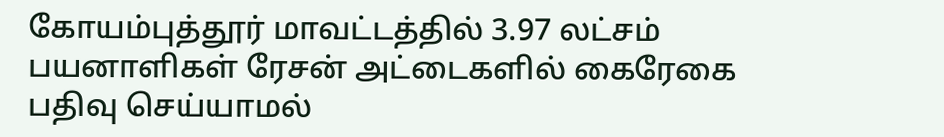கோயம்புத்தூர் மாவட்டத்தில் 3.97 லட்சம் பயனாளிகள் ரேசன் அட்டைகளில் கைரேகை பதிவு செய்யாமல்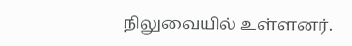நிலுவையில் உள்ளனர்.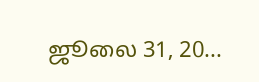ஜூலை 31, 20...